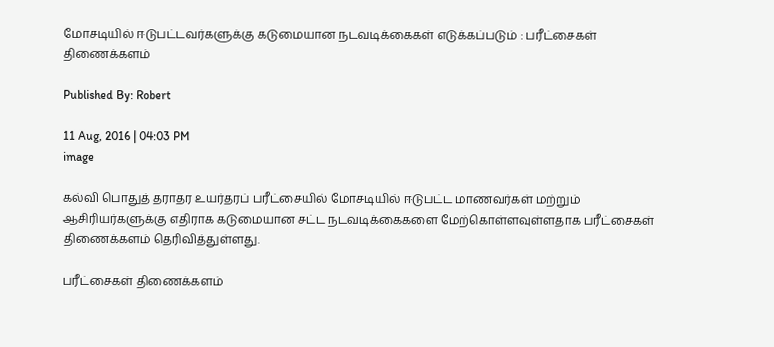மோசடியில் ஈடுபட்டவர்களுக்கு கடுமையான நடவடிக்கைகள் எடுக்கப்படும் : பரீட்சைகள் திணைக்களம்

Published By: Robert

11 Aug, 2016 | 04:03 PM
image

கல்வி பொதுத் தராதர உயர்தரப் பரீட்சையில் மோசடியில் ஈடுபட்ட மாணவர்கள் மற்றும் ஆசிரியர்களுக்கு எதிராக கடுமையான சட்ட நடவடிக்கைகளை மேற்கொள்ளவுள்ளதாக பரீட்சைகள் திணைக்களம் தெரிவித்துள்ளது.

பரீட்சைகள் திணைக்களம்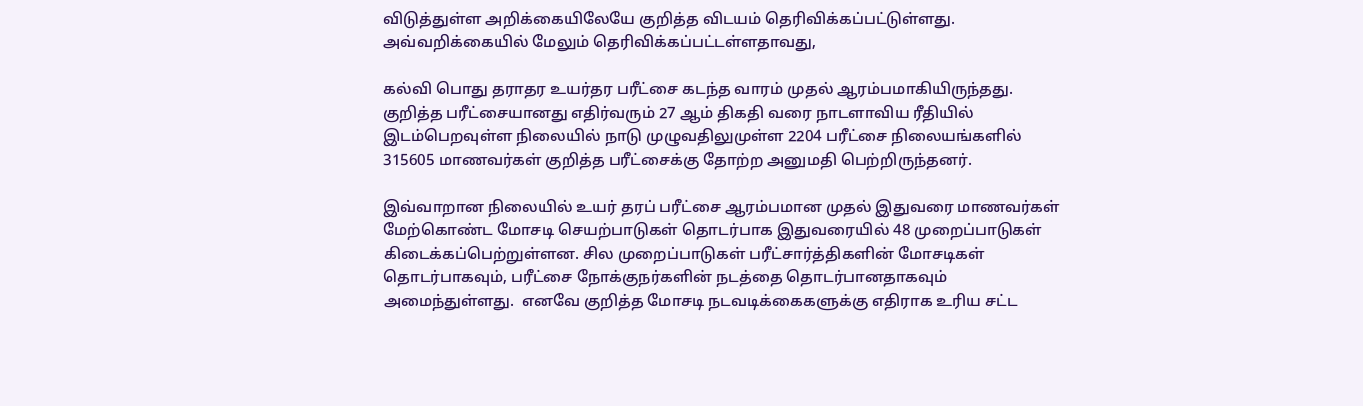விடுத்துள்ள அறிக்கையிலேயே குறித்த விடயம் தெரிவிக்கப்பட்டுள்ளது. அவ்வறிக்கையில் மேலும் தெரிவிக்கப்பட்டள்ளதாவது,

கல்வி பொது தராதர உயர்தர பரீட்சை கடந்த வாரம் முதல் ஆரம்பமாகியிருந்தது.  குறித்த பரீட்சையானது எதிர்வரும் 27 ஆம் திகதி வரை நாடளாவிய ரீதியில் இடம்பெறவுள்ள நிலையில் நாடு முழுவதிலுமுள்ள 2204 பரீட்சை நிலையங்களில் 315605 மாணவர்கள் குறித்த பரீட்சைக்கு தோற்ற அனுமதி பெற்றிருந்தனர்.

இவ்வாறான நிலையில் உயர் தரப் பரீட்சை ஆரம்பமான முதல் இதுவரை மாணவர்கள் மேற்கொண்ட மோசடி செயற்பாடுகள் தொடர்பாக இதுவரையில் 48 முறைப்பாடுகள் கிடைக்கப்பெற்றுள்ளன. சில முறைப்பாடுகள் பரீட்சார்த்திகளின் மோசடிகள் தொடர்பாகவும், பரீட்சை நோக்குநர்களின் நடத்தை தொடர்பானதாகவும் அமைந்துள்ளது.  எனவே குறித்த மோசடி நடவடிக்கைகளுக்கு எதிராக உரிய சட்ட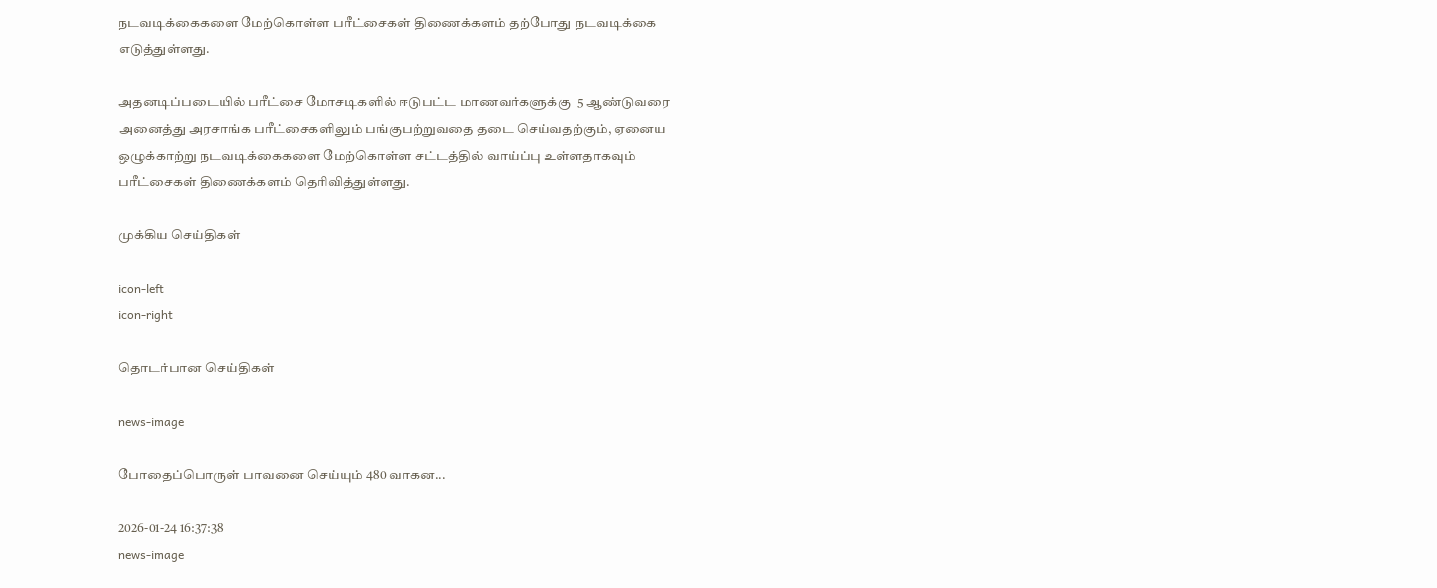நடவடிக்கைகளை மேற்கொள்ள பரீட்சைகள் திணைக்களம் தற்போது நடவடிக்கை எடுத்துள்ளது.

அதனடிப்படையில் பரீட்சை மோசடிகளில் ஈடுபட்ட மாணவர்களுக்கு  5 ஆண்டுவரை அனைத்து அரசாங்க பரீட்சைகளிலும் பங்குபற்றுவதை தடை செய்வதற்கும், ஏனைய ஒழுக்காற்று நடவடிக்கைகளை மேற்கொள்ள சட்டத்தில் வாய்ப்பு உள்ளதாகவும் பரீட்சைகள் திணைக்களம் தெரிவித்துள்ளது.

முக்கிய செய்திகள்

icon-left
icon-right

தொடர்பான செய்திகள்

news-image

போதைப்பொருள் பாவனை செய்யும் 480 வாகன...

2026-01-24 16:37:38
news-image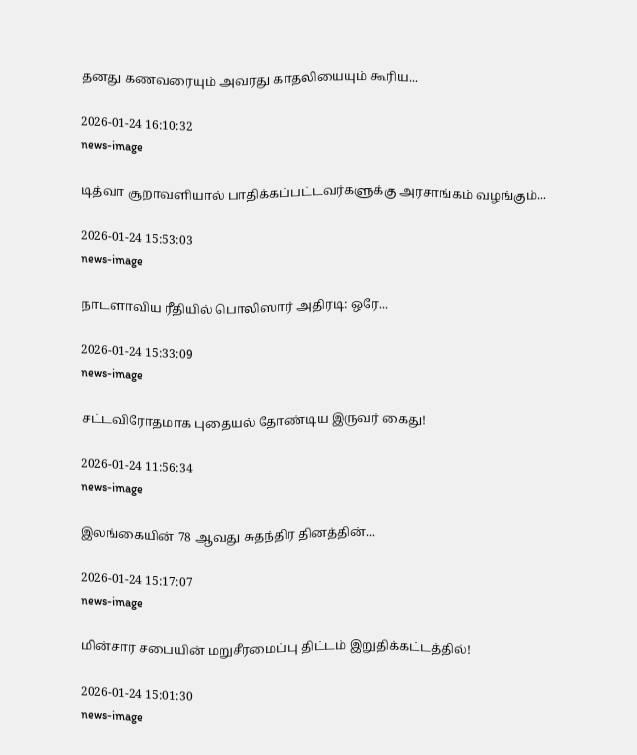தனது கணவரையும் அவரது காதலியையும் கூரிய...

2026-01-24 16:10:32
news-image

டித்வா சூறாவளியால் பாதிக்கப்பட்டவர்களுக்கு அரசாங்கம் வழங்கும்...

2026-01-24 15:53:03
news-image

நாடளாவிய ரீதியில் பொலிஸார் அதிரடி: ஒரே...

2026-01-24 15:33:09
news-image

சட்டவிரோதமாக புதையல் தோண்டிய இருவர் கைது!

2026-01-24 11:56:34
news-image

இலங்கையின் 78 ஆவது சுதந்திர தினத்தின்...

2026-01-24 15:17:07
news-image

மின்சார சபையின் மறுசீரமைப்பு திட்டம் இறுதிக்கட்டத்தில்!

2026-01-24 15:01:30
news-image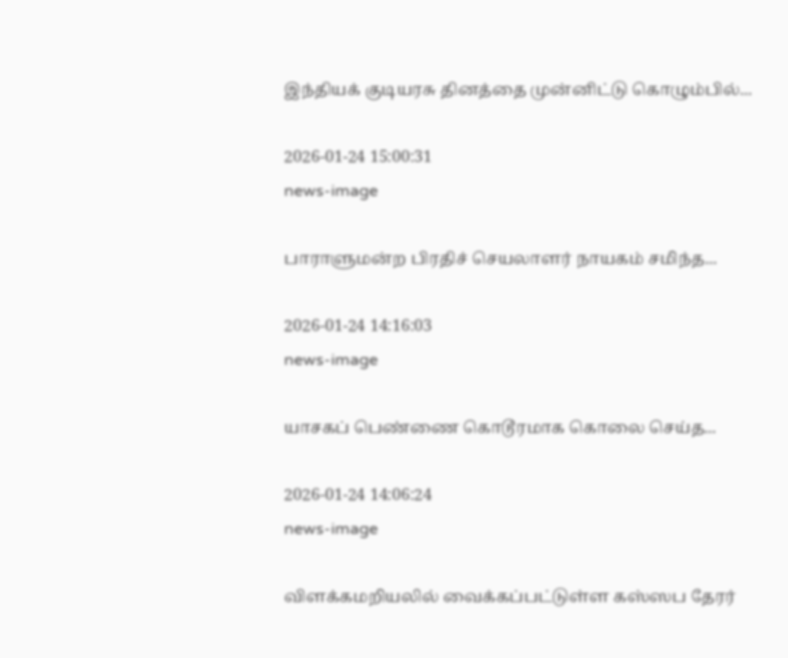இந்தியக் குடியரசு தினத்தை முன்னிட்டு கொழும்பில்...

2026-01-24 15:00:31
news-image

பாராளுமன்ற பிரதிச் செயலாளர் நாயகம் சமிந்த...

2026-01-24 14:16:03
news-image

யாசகப் பெண்ணை கொடூரமாக கொலை செய்த...

2026-01-24 14:06:24
news-image

விளக்கமறியலில் வைக்கப்பட்டுள்ள கஸ்ஸப தேரர்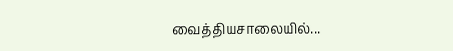வைத்தியசாலையில்...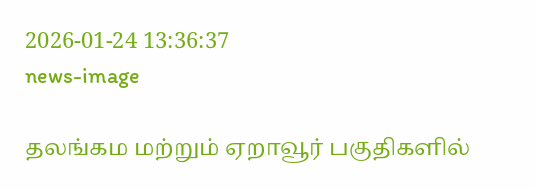2026-01-24 13:36:37
news-image

தலங்கம மற்றும் ஏறாவூர் பகுதிகளில்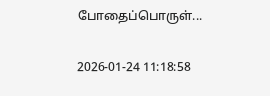போதைப்பொருள்...

2026-01-24 11:18:58